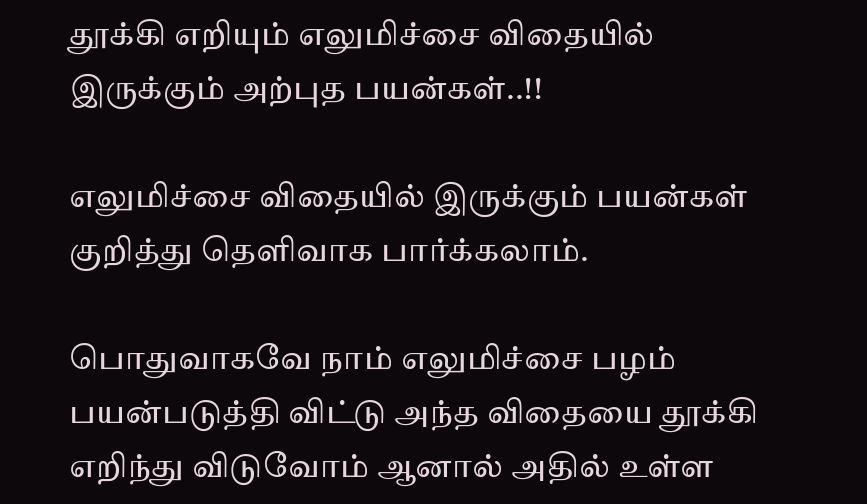தூக்கி எறியும் எலுமிச்சை விதையில் இருக்கும் அற்புத பயன்கள்..!!

எலுமிச்சை விதையில் இருக்கும் பயன்கள் குறித்து தெளிவாக பார்க்கலாம்.

பொதுவாகவே நாம் எலுமிச்சை பழம் பயன்படுத்தி விட்டு அந்த விதையை தூக்கி எறிந்து விடுவோம் ஆனால் அதில் உள்ள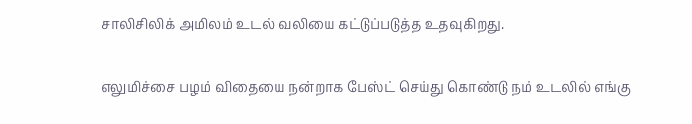சாலிசிலிக் அமிலம் உடல் வலியை கட்டுப்படுத்த உதவுகிறது.

எலுமிச்சை பழம் விதையை நன்றாக பேஸ்ட் செய்து கொண்டு நம் உடலில் எங்கு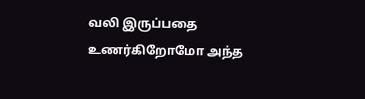வலி இருப்பதை உணர்கிறோமோ அந்த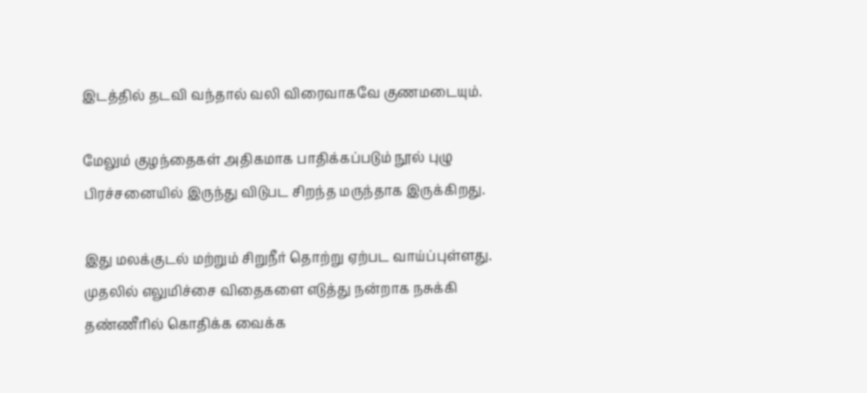இடத்தில் தடவி வந்தால் வலி விரைவாகவே குணமடையும்.

மேலும் குழந்தைகள் அதிகமாக பாதிக்கப்படும் நூல் புழு பிரச்சனையில் இருந்து விடுபட சிறந்த மருந்தாக இருக்கிறது.

இது மலக்குடல் மற்றும் சிறுநீர் தொற்று ஏற்பட வாய்ப்புள்ளது. முதலில் எலுமிச்சை விதைகளை எடுத்து நன்றாக நசுக்கி தண்ணீரில் கொதிக்க வைக்க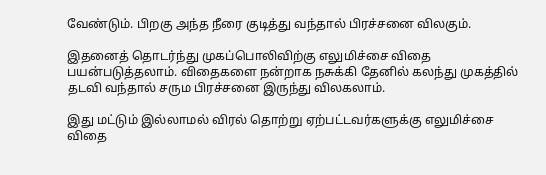வேண்டும். பிறகு அந்த நீரை குடித்து வந்தால் பிரச்சனை விலகும்.

இதனைத் தொடர்ந்து முகப்பொலிவிற்கு எலுமிச்சை விதை பயன்படுத்தலாம். விதைகளை நன்றாக நசுக்கி தேனில் கலந்து முகத்தில் தடவி வந்தால் சரும பிரச்சனை இருந்து விலகலாம்.

இது மட்டும் இல்லாமல் விரல் தொற்று ஏற்பட்டவர்களுக்கு எலுமிச்சை விதை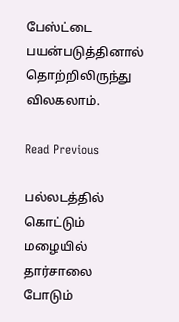பேஸ்ட்டை பயன்படுத்தினால் தொற்றிலிருந்து விலகலாம்.

Read Previous

பல்லடத்தில் கொட்டும் மழையில் தார்சாலை போடும்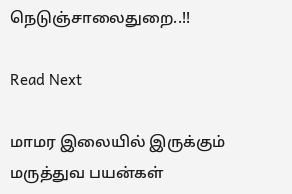நெடுஞ்சாலைதுறை..!!

Read Next

மாமர இலையில் இருக்கும் மருத்துவ பயன்கள்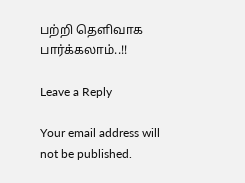பற்றி தெளிவாக பார்க்கலாம்..!!

Leave a Reply

Your email address will not be published.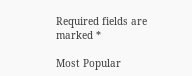Required fields are marked *

Most Popular